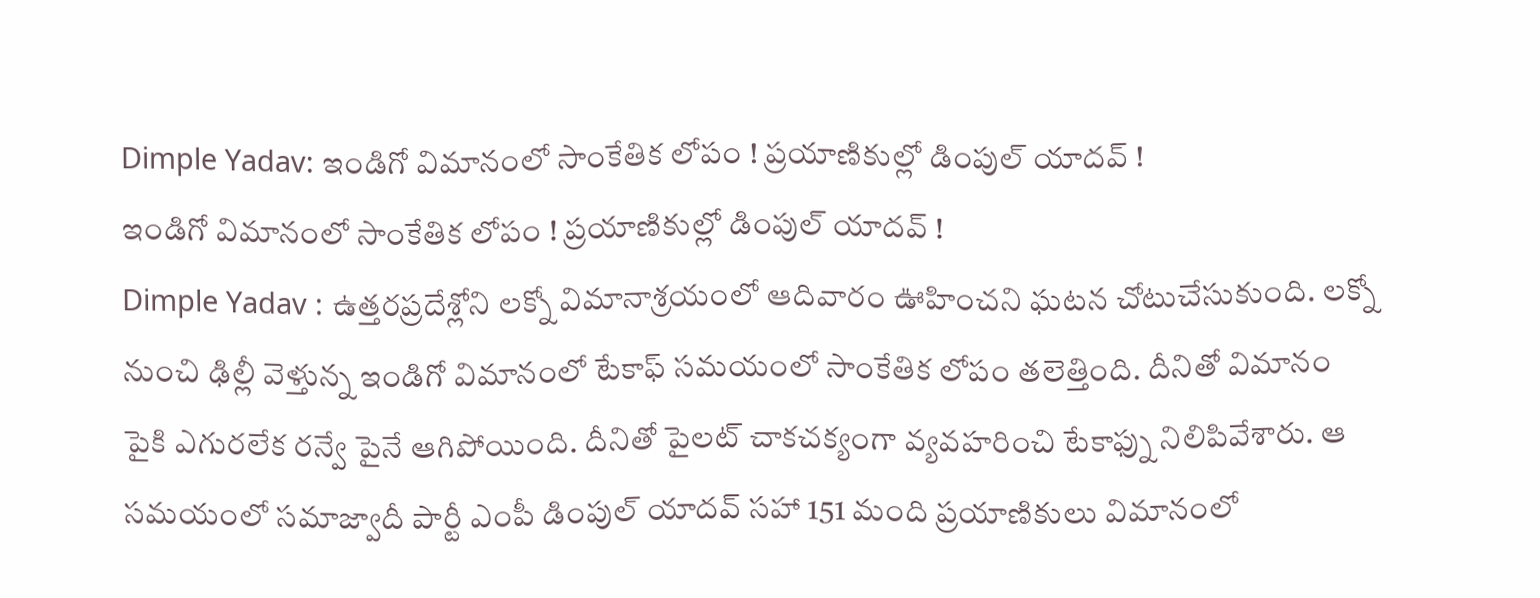Dimple Yadav: ఇండిగో విమానంలో సాంకేతిక లోపం ! ప్రయాణికుల్లో డింపుల్ యాదవ్ !
ఇండిగో విమానంలో సాంకేతిక లోపం ! ప్రయాణికుల్లో డింపుల్ యాదవ్ !
Dimple Yadav : ఉత్తరప్రదేశ్లోని లక్నో విమానాశ్రయంలో ఆదివారం ఊహించని ఘటన చోటుచేసుకుంది. లక్నో నుంచి ఢిల్లీ వెళ్తున్న ఇండిగో విమానంలో టేకాఫ్ సమయంలో సాంకేతిక లోపం తలెత్తింది. దీనితో విమానం పైకి ఎగురలేక రన్వే పైనే ఆగిపోయింది. దీనితో పైలట్ చాకచక్యంగా వ్యవహరించి టేకాఫ్ను నిలిపివేశారు. ఆ సమయంలో సమాజ్వాదీ పార్టీ ఎంపీ డింపుల్ యాదవ్ సహా 151 మంది ప్రయాణికులు విమానంలో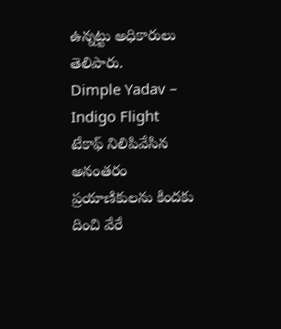ఉన్నట్టు అధికారులు తెలిపారు.
Dimple Yadav – Indigo Flight
టేకాఫ్ నిలిపివేసిన అనంతరం ప్రయాణికులను కిందకు దించి వేరే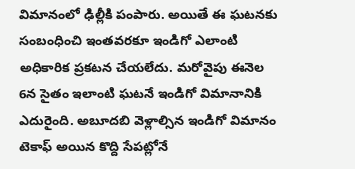విమానంలో ఢిల్లీకి పంపారు. అయితే ఈ ఘటనకు సంబంధించి ఇంతవరకూ ఇండిగో ఎలాంటి అధికారిక ప్రకటన చేయలేదు. మరోవైపు ఈనెల 6న సైతం ఇలాంటి ఘటనే ఇండిగో విమానానికి ఎదురైంది. అబూదబి వెళ్లాల్సిన ఇండిగో విమానం టెకాఫ్ అయిన కొద్ది సేపట్లోనే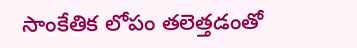సాంకేతిక లోపం తలెత్తడంతో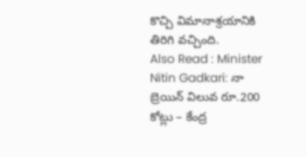కొచ్చి విమానాశ్రయానికి తిరిగి వచ్చింది.
Also Read : Minister Nitin Gadkari: నా బ్రెయిన్ విలువ రూ.200 కోట్లు – కేంద్ర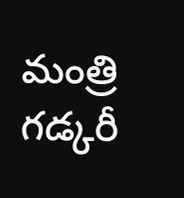మంత్రి గడ్కరీ